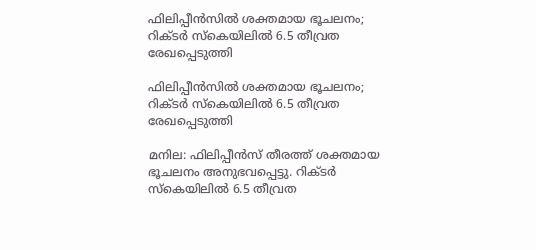ഫിലിപ്പീൻസിൽ ശക്തമായ ഭൂചലനം; റിക്ടർ സ്കെയിലിൽ 6.5 തീവ്രത രേഖപ്പെടുത്തി

ഫിലിപ്പീൻസിൽ ശക്തമായ ഭൂചലനം; റിക്ടർ സ്കെയിലിൽ 6.5 തീവ്രത രേഖപ്പെടുത്തി

മനില: ഫിലിപ്പീൻസ് തീരത്ത് ശക്തമായ ഭൂചലനം അനുഭവപ്പെട്ടു. റിക്ടർ സ്കെയിലിൽ 6.5 തീവ്രത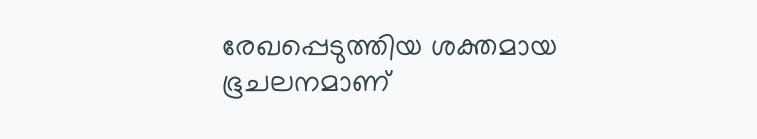രേഖപ്പെടുത്തിയ ശക്തമായ ഭൂചലനമാണ്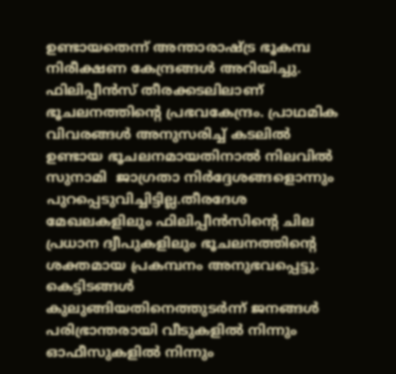ഉണ്ടായതെന്ന് അന്താരാഷ്ട്ര ഭൂകമ്പ നിരീക്ഷണ കേന്ദ്രങ്ങൾ അറിയിച്ചു. ഫിലിപ്പീൻസ് തീരക്കടലിലാണ് ഭൂചലനത്തിന്റെ പ്രഭവകേന്ദ്രം. പ്രാഥമിക വിവരങ്ങൾ അനുസരിച്ച് കടലിൽ ഉണ്ടായ ഭൂചലനമായതിനാൽ നിലവിൽ സുനാമി  ജാഗ്രതാ നിർദ്ദേശങ്ങളൊന്നും പുറപ്പെടുവിച്ചിട്ടില്ല.തീരദേശ മേഖലകളിലും ഫിലിപ്പീൻസിന്റെ ചില പ്രധാന ദ്വീപുകളിലും ഭൂചലനത്തിന്റെ ശക്തമായ പ്രകമ്പനം അനുഭവപ്പെട്ടു. കെട്ടിടങ്ങൾ കുലുങ്ങിയതിനെത്തുടർന്ന് ജനങ്ങൾ പരിഭ്രാന്തരായി വീടുകളിൽ നിന്നും ഓഫീസുകളിൽ നിന്നും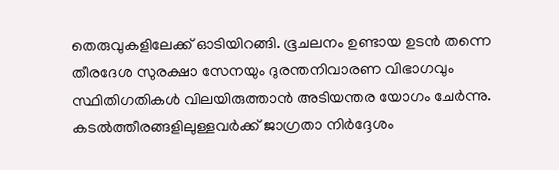തെരുവുകളിലേക്ക് ഓടിയിറങ്ങി. ഭൂചലനം ഉണ്ടായ ഉടൻ തന്നെ തീരദേശ സുരക്ഷാ സേനയും ദുരന്തനിവാരണ വിഭാഗവും സ്ഥിതിഗതികൾ വിലയിരുത്താൻ അടിയന്തര യോഗം ചേർന്നു. കടൽത്തീരങ്ങളിലുള്ളവർക്ക് ജാഗ്രതാ നിർദ്ദേശം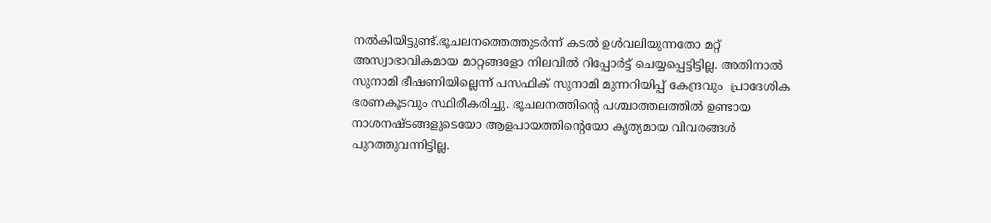നൽകിയിട്ടുണ്ട്.ഭൂചലനത്തെത്തുടർന്ന് കടൽ ഉൾവലിയുന്നതോ മറ്റ് അസ്വാഭാവികമായ മാറ്റങ്ങളോ നിലവിൽ റിപ്പോർട്ട് ചെയ്യപ്പെട്ടിട്ടില്ല. അതിനാൽ സുനാമി ഭീഷണിയില്ലെന്ന് പസഫിക് സുനാമി മുന്നറിയിപ്പ് കേന്ദ്രവും  പ്രാദേശിക ഭരണകൂടവും സ്ഥിരീകരിച്ചു. ഭൂചലനത്തിന്റെ പശ്ചാത്തലത്തിൽ ഉണ്ടായ നാശനഷ്ടങ്ങളുടെയോ ആളപായത്തിന്റെയോ കൃത്യമായ വിവരങ്ങൾ പുറത്തുവന്നിട്ടില്ല.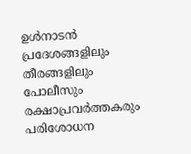ഉൾനാടൻ പ്രദേശങ്ങളിലും തീരങ്ങളിലും പോലീസും രക്ഷാപ്രവർത്തകരും പരിശോധന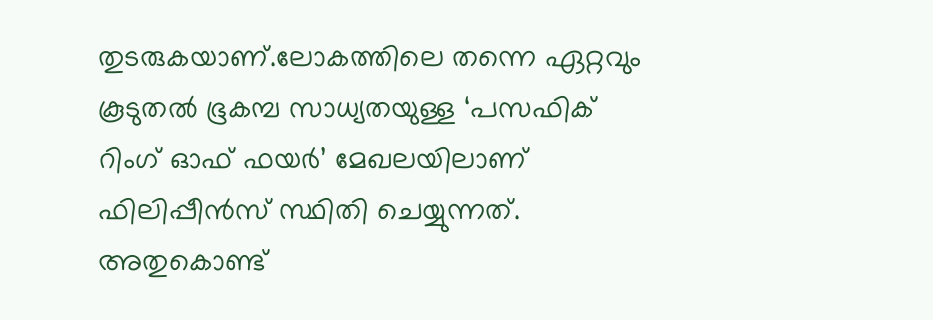തുടരുകയാണ്.ലോകത്തിലെ തന്നെ ഏറ്റവും കൂടുതൽ ഭൂകമ്പ സാധ്യതയുള്ള ‘പസഫിക് റിംഗ് ഓഫ് ഫയർ’ മേഖലയിലാണ് ഫിലിപ്പീൻസ് സ്ഥിതി ചെയ്യുന്നത്. അതുകൊണ്ട്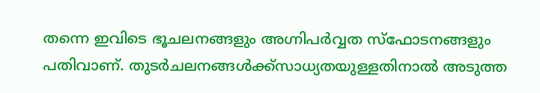തന്നെ ഇവിടെ ഭൂചലനങ്ങളും അഗ്നിപർവ്വത സ്ഫോടനങ്ങളും പതിവാണ്. തുടർചലനങ്ങൾക്ക്സാധ്യതയുള്ളതിനാൽ അടുത്ത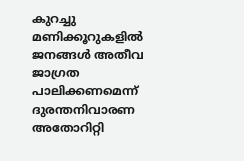കുറച്ചു മണിക്കൂറുകളിൽ ജനങ്ങൾ അതീവ ജാഗ്രത പാലിക്കണമെന്ന് ദുരന്തനിവാരണ അതോറിറ്റി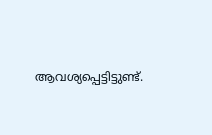ആവശ്യപ്പെട്ടിട്ടുണ്ട്.